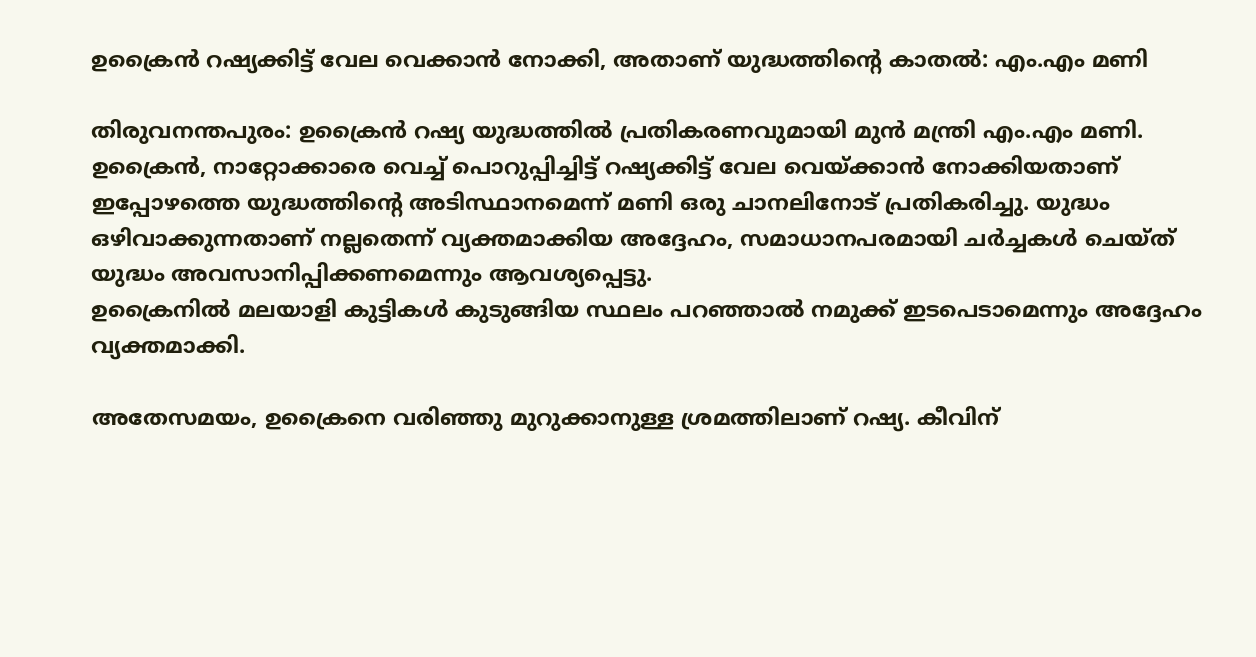ഉക്രൈന്‍ റഷ്യക്കിട്ട് വേല വെക്കാന്‍ നോക്കി, അതാണ് യുദ്ധത്തിന്റെ കാതല്‍: എം.എം മണി

തിരുവനന്തപുരം: ഉക്രൈന്‍ റഷ്യ യുദ്ധത്തില്‍ പ്രതികരണവുമായി മുന്‍ മന്ത്രി എം.എം മണി. ഉക്രൈന്‍, നാറ്റോക്കാരെ വെച്ച് പൊറുപ്പിച്ചിട്ട് റഷ്യക്കിട്ട് വേല വെയ്ക്കാന്‍ നോക്കിയതാണ് ഇപ്പോഴത്തെ യുദ്ധത്തിന്റെ അടിസ്ഥാനമെന്ന് മണി ഒരു ചാനലിനോട് പ്രതികരിച്ചു. യുദ്ധം ഒഴിവാക്കുന്നതാണ് നല്ലതെന്ന് വ്യക്തമാക്കിയ അദ്ദേഹം, സമാധാനപരമായി ചര്‍ച്ചകള്‍ ചെയ്ത് യുദ്ധം അവസാനിപ്പിക്കണമെന്നും ആവശ്യപ്പെട്ടു.
ഉക്രൈനില്‍ മലയാളി കുട്ടികള്‍ കുടുങ്ങിയ സ്ഥലം പറഞ്ഞാല്‍ നമുക്ക് ഇടപെടാമെന്നും അദ്ദേഹം വ്യക്തമാക്കി.

അതേസമയം, ഉക്രൈനെ വരിഞ്ഞു മുറുക്കാനുള്ള ശ്രമത്തിലാണ് റഷ്യ. കീവിന്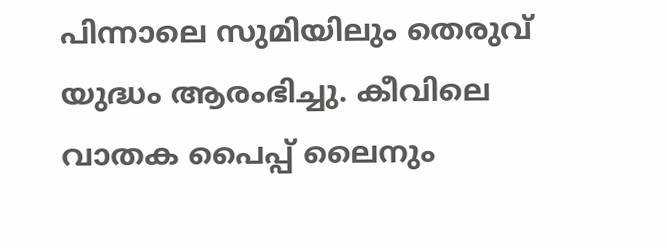പിന്നാലെ സുമിയിലും തെരുവ് യുദ്ധം ആരംഭിച്ചു. കീവിലെ വാതക പൈപ്പ് ലൈനും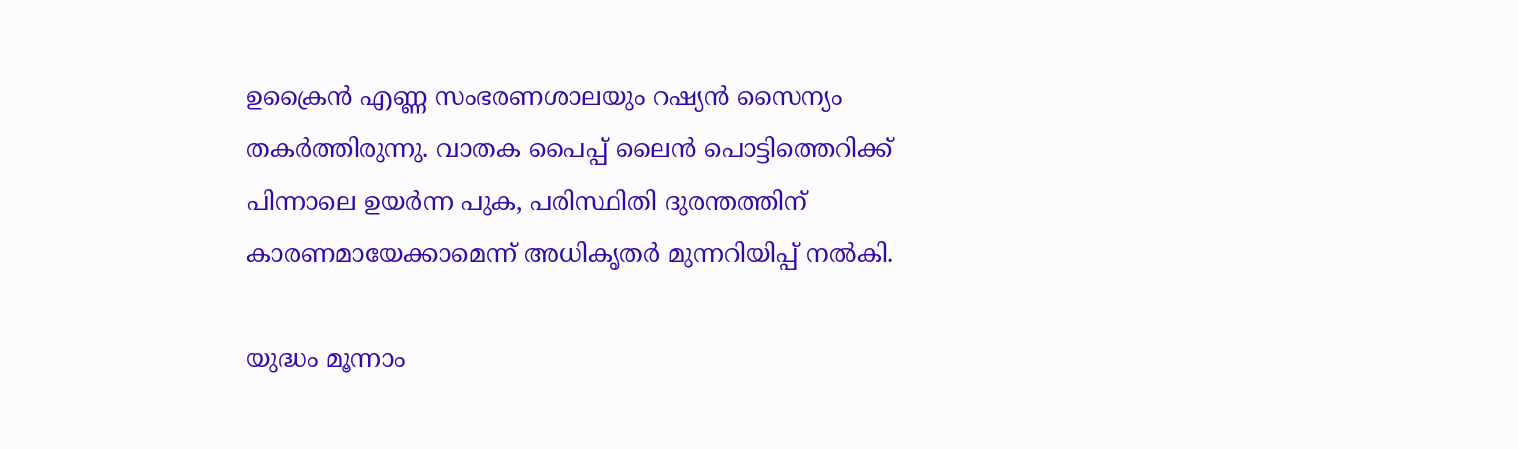ഉക്രൈന്‍ എണ്ണ സംഭരണശാലയും റഷ്യന്‍ സൈന്യം തകര്‍ത്തിരുന്നു. വാതക പൈപ്പ് ലൈന്‍ പൊട്ടിത്തെറിക്ക് പിന്നാലെ ഉയര്‍ന്ന പുക, പരിസ്ഥിതി ദുരന്തത്തിന് കാരണമായേക്കാമെന്ന് അധികൃതര്‍ മുന്നറിയിപ്പ് നല്‍കി.

യുദ്ധം മൂന്നാം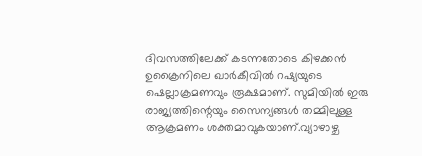ദിവസത്തിലേക്ക് കടന്നതോടെ കിഴക്കന്‍ ഉക്രൈനിലെ ഖാര്‍കീവില്‍ റഷ്യയുടെ ഷെല്ലാക്രമണവും രൂക്ഷമാണ്. സുമിയില്‍ ഇരു രാജ്യത്തിന്റെയും സൈന്യങ്ങള്‍ തമ്മിലുള്ള ആക്രമണം ശക്തമാവുകയാണ്.വ്യാഴാഴ്ച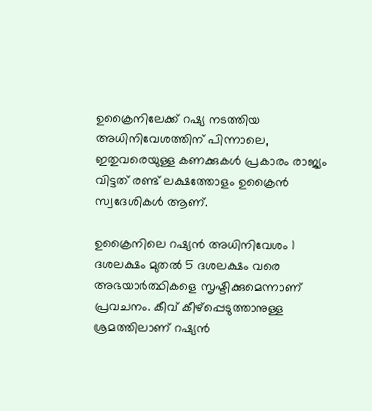ഉക്രൈനിലേക്ക് റഷ്യ നടത്തിയ അധിനിവേശത്തിന് പിന്നാലെ, ഇതുവരെയുള്ള കണക്കുകള്‍ പ്രകാരം രാജ്യം വിട്ടത് രണ്ട് ലക്ഷത്തോളം ഉക്രൈന്‍ സ്വദേശികള്‍ ആണ്.

ഉക്രൈനിലെ റഷ്യന്‍ അധിനിവേശം 1 ദശലക്ഷം മുതല്‍ 5 ദശലക്ഷം വരെ അഭയാര്‍ത്ഥികളെ സൃഷ്ടിക്കുമെന്നാണ് പ്രവചനം. കീവ് കീഴ്പ്പെടുത്താനുള്ള ശ്രമത്തിലാണ് റഷ്യന്‍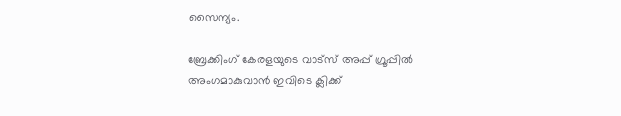സൈന്യം.

ബ്രേക്കിംഗ് കേരളയുടെ വാട്സ് അപ്പ് ഗ്രൂപ്പിൽ അംഗമാകുവാൻ ഇവിടെ ക്ലിക്ക്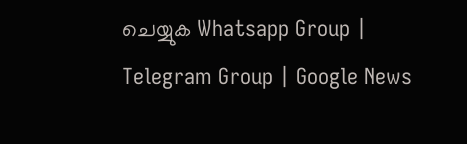ചെയ്യുക Whatsapp Group | Telegram Group | Google News